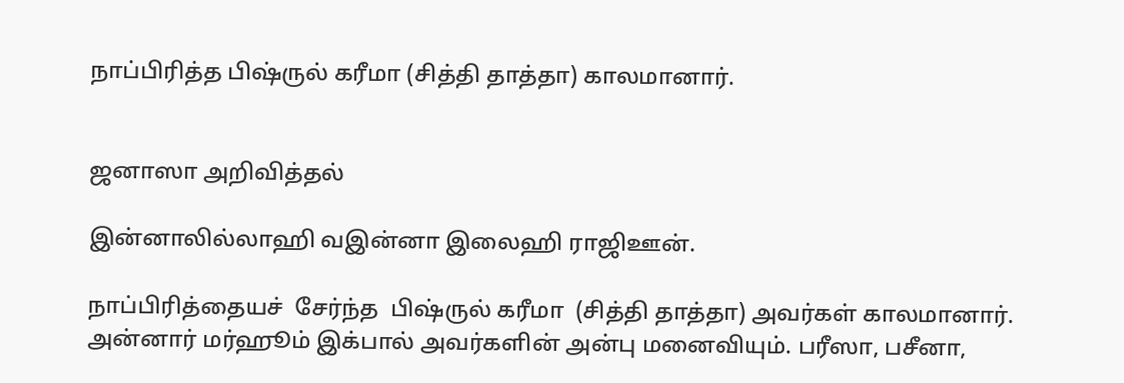நாப்பிரித்த பிஷ்ருல் கரீமா (சித்தி தாத்தா) காலமானார்.


ஜனாஸா அறிவித்தல்

இன்னாலில்லாஹி வஇன்னா இலைஹி ராஜிஊன்.

நாப்பிரித்தையச்  சேர்ந்த  பிஷ்ருல் கரீமா  (சித்தி தாத்தா) அவர்கள் காலமானார். அன்னார் மர்ஹூம் இக்பால் அவர்களின் அன்பு மனைவியும். பரீஸா, பசீனா,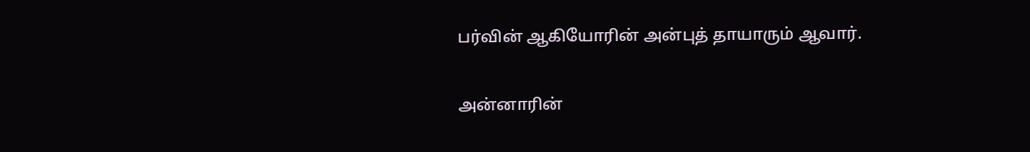பர்வின் ஆகியோரின் அன்புத் தாயாரும் ஆவார்.

அன்னாரின்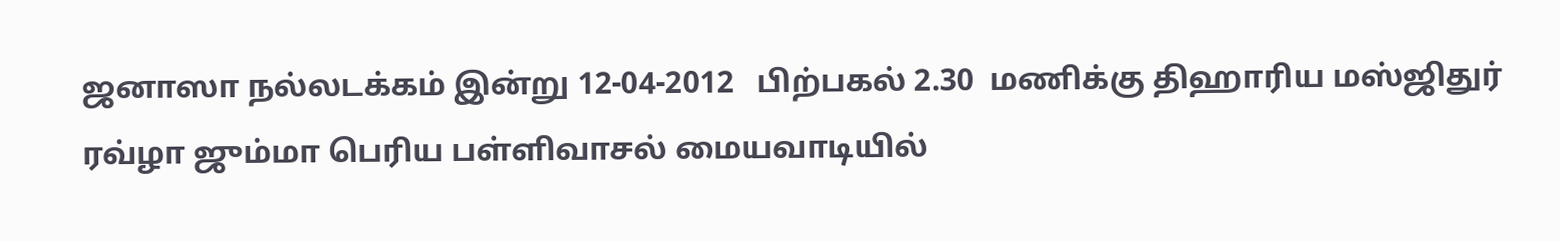ஜனாஸா நல்லடக்கம் இன்று 12-04-2012   பிற்பகல் 2.30  மணிக்கு திஹாரிய மஸ்ஜிதுர் ரவ்ழா ஜும்மா பெரிய பள்ளிவாசல் மையவாடியில்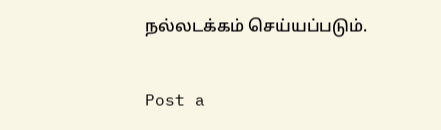நல்லடக்கம் செய்யப்படும்.

Post a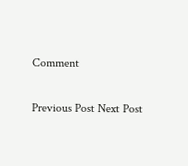Comment

Previous Post Next Post